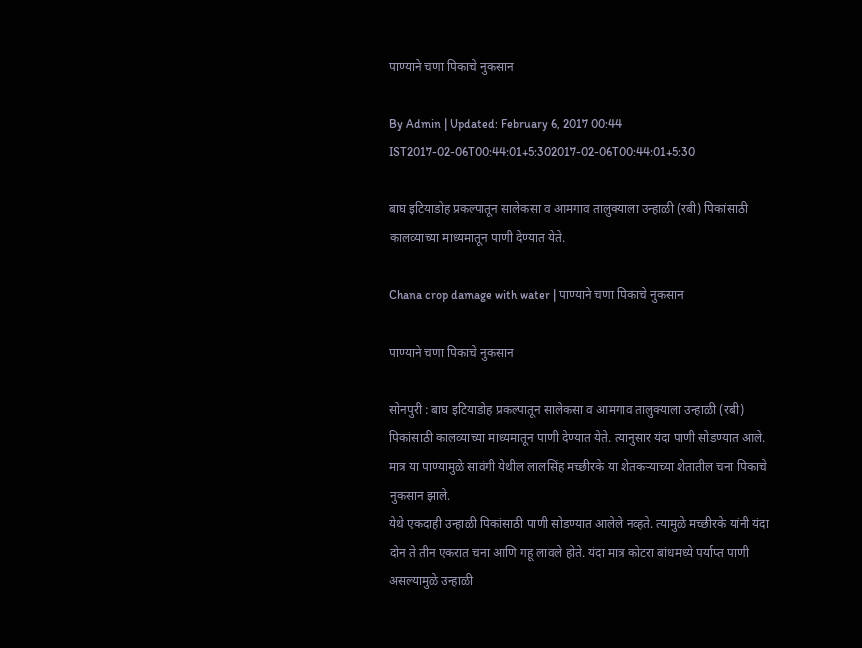पाण्याने चणा पिकाचे नुकसान

By Admin | Updated: February 6, 2017 00:44 IST2017-02-06T00:44:01+5:302017-02-06T00:44:01+5:30

बाघ इटियाडोह प्रकल्पातून सालेकसा व आमगाव तालुक्याला उन्हाळी (रबी) पिकांसाठी कालव्याच्या माध्यमातून पाणी देण्यात येते.

Chana crop damage with water | पाण्याने चणा पिकाचे नुकसान

पाण्याने चणा पिकाचे नुकसान

सोनपुरी : बाघ इटियाडोह प्रकल्पातून सालेकसा व आमगाव तालुक्याला उन्हाळी (रबी) पिकांसाठी कालव्याच्या माध्यमातून पाणी देण्यात येते. त्यानुसार यंदा पाणी सोडण्यात आले. मात्र या पाण्यामुळे सावंगी येथील लालसिंह मच्छीरके या शेतकऱ्याच्या शेतातील चना पिकाचे नुकसान झाले.
येथे एकदाही उन्हाळी पिकांसाठी पाणी सोडण्यात आलेले नव्हते. त्यामुळे मच्छीरके यांनी यंदा दोन ते तीन एकरात चना आणि गहू लावले होते. यंदा मात्र कोटरा बांधमध्ये पर्याप्त पाणी असल्यामुळे उन्हाळी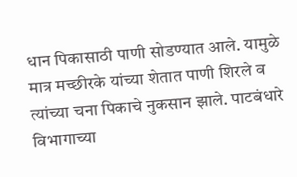धान पिकासाठी पाणी सोडण्यात आले. यामुळे मात्र मच्छीरके यांच्या शेतात पाणी शिरले व त्यांच्या चना पिकाचे नुकसान झाले. पाटबंधारे विभागाच्या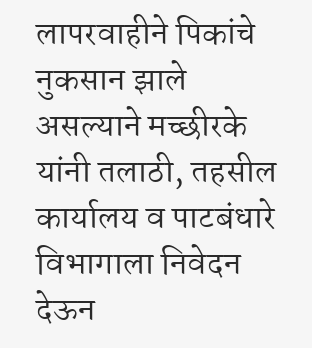लापरवाहीने पिकांचे नुकसान झाले असल्याने मच्छीरके यांनी तलाठी, तहसील कार्यालय व पाटबंधारे विभागाला निवेदन देऊन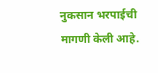नुकसान भरपाईची मागणी केली आहे.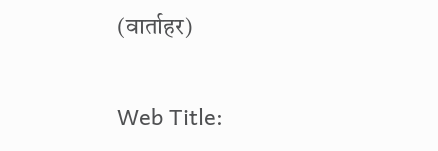(वार्ताहर)

Web Title: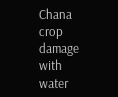Chana crop damage with water